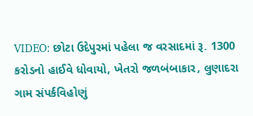VIDEO: છોટા ઉદેપુરમાં પહેલા જ વરસાદમાં રૂ. 1300 કરોડનો હાઈવે ધોવાયો, ખેતરો જળબંબાકાર, લુણાદરા ગામ સંપર્કવિહોણું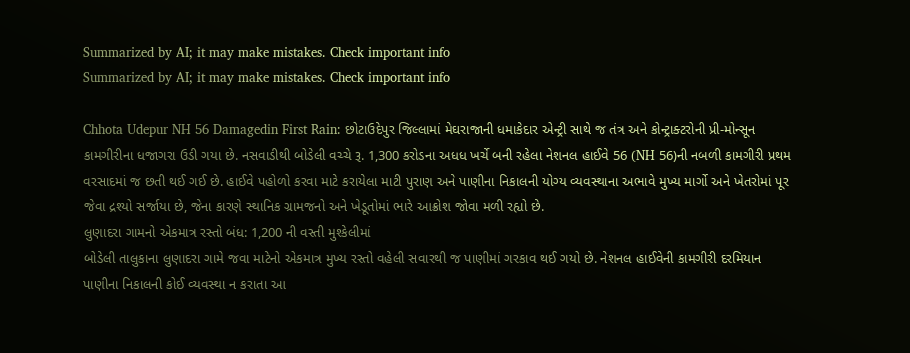Summarized by AI; it may make mistakes. Check important info
Summarized by AI; it may make mistakes. Check important info

Chhota Udepur NH 56 Damagedin First Rain: છોટાઉદેપુર જિલ્લામાં મેઘરાજાની ધમાકેદાર એન્ટ્રી સાથે જ તંત્ર અને કોન્ટ્રાક્ટરોની પ્રી-મોન્સૂન કામગીરીના ધજાગરા ઉડી ગયા છે. નસવાડીથી બોડેલી વચ્ચે રૂ. 1,300 કરોડના અધધ ખર્ચે બની રહેલા નેશનલ હાઈવે 56 (NH 56)ની નબળી કામગીરી પ્રથમ વરસાદમાં જ છતી થઈ ગઈ છે. હાઈવે પહોળો કરવા માટે કરાયેલા માટી પુરાણ અને પાણીના નિકાલની યોગ્ય વ્યવસ્થાના અભાવે મુખ્ય માર્ગો અને ખેતરોમાં પૂર જેવા દ્રશ્યો સર્જાયા છે, જેના કારણે સ્થાનિક ગ્રામજનો અને ખેડૂતોમાં ભારે આક્રોશ જોવા મળી રહ્યો છે.
લુણાદરા ગામનો એકમાત્ર રસ્તો બંધ: 1,200 ની વસ્તી મુશ્કેલીમાં
બોડેલી તાલુકાના લુણાદરા ગામે જવા માટેનો એકમાત્ર મુખ્ય રસ્તો વહેલી સવારથી જ પાણીમાં ગરકાવ થઈ ગયો છે. નેશનલ હાઈવેની કામગીરી દરમિયાન પાણીના નિકાલની કોઈ વ્યવસ્થા ન કરાતા આ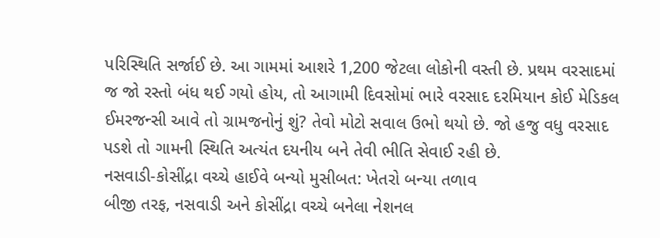પરિસ્થિતિ સર્જાઈ છે. આ ગામમાં આશરે 1,200 જેટલા લોકોની વસ્તી છે. પ્રથમ વરસાદમાં જ જો રસ્તો બંધ થઈ ગયો હોય, તો આગામી દિવસોમાં ભારે વરસાદ દરમિયાન કોઈ મેડિકલ ઈમરજન્સી આવે તો ગ્રામજનોનું શું? તેવો મોટો સવાલ ઉભો થયો છે. જો હજુ વધુ વરસાદ પડશે તો ગામની સ્થિતિ અત્યંત દયનીય બને તેવી ભીતિ સેવાઈ રહી છે.
નસવાડી-કોસીંદ્રા વચ્ચે હાઈવે બન્યો મુસીબત: ખેતરો બન્યા તળાવ
બીજી તરફ, નસવાડી અને કોસીંદ્રા વચ્ચે બનેલા નેશનલ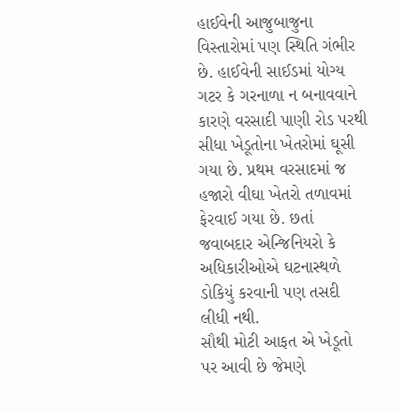હાઈવેની આજુબાજુના વિસ્તારોમાં પણ સ્થિતિ ગંભીર છે. હાઈવેની સાઈડમાં યોગ્ય ગટર કે ગરનાળા ન બનાવવાને કારણે વરસાદી પાણી રોડ પરથી સીધા ખેડૂતોના ખેતરોમાં ઘૂસી ગયા છે. પ્રથમ વરસાદમાં જ હજારો વીઘા ખેતરો તળાવમાં ફેરવાઈ ગયા છે. છતાં જવાબદાર એન્જિનિયરો કે અધિકારીઓએ ઘટનાસ્થળે ડોકિયું કરવાની પણ તસદી લીધી નથી.
સૌથી મોટી આફત એ ખેડૂતો પર આવી છે જેમણે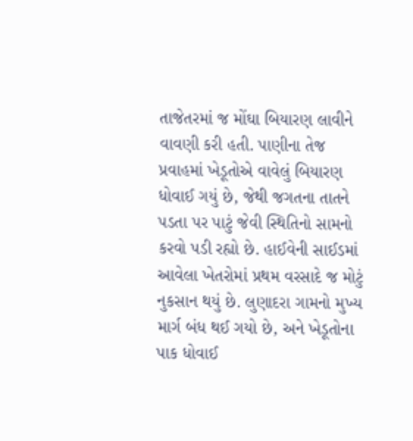તાજેતરમાં જ મોંઘા બિયારણ લાવીને વાવણી કરી હતી. પાણીના તેજ પ્રવાહમાં ખેડૂતોએ વાવેલું બિયારણ ધોવાઈ ગયું છે, જેથી જગતના તાતને પડતા પર પાટું જેવી સ્થિતિનો સામનો કરવો પડી રહ્યો છે. હાઈવેની સાઈડમાં આવેલા ખેતરોમાં પ્રથમ વરસાદે જ મોટું નુકસાન થયું છે. લુણાદરા ગામનો મુખ્ય માર્ગ બંધ થઈ ગયો છે, અને ખેડૂતોના પાક ધોવાઈ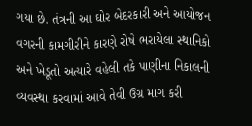ગયા છે. તંત્રની આ ઘોર બેદરકારી અને આયોજન વગરની કામગીરીને કારણે રોષે ભરાયેલા સ્થાનિકો અને ખેડૂતો અત્યારે વહેલી તકે પાણીના નિકાલની વ્યવસ્થા કરવામાં આવે તેવી ઉગ્ર માગ કરી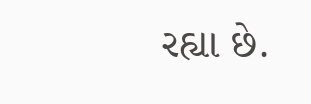રહ્યા છે.